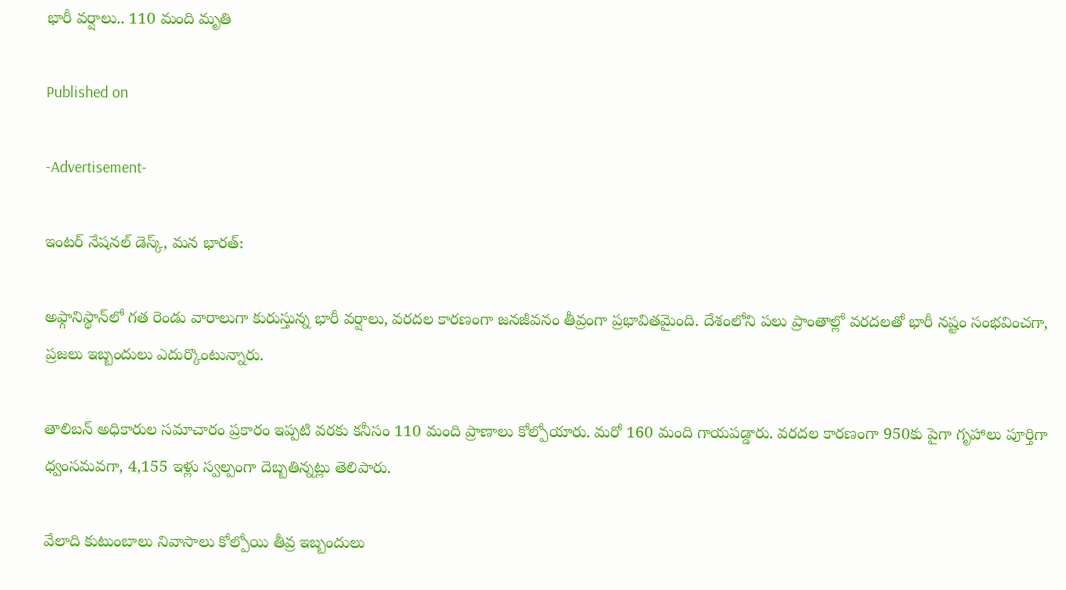భారీ వర్షాలు.. 110 మంది మృతి

Published on

-Advertisement-

ఇంటర్ నేషనల్ డెస్క్, మన భారత్:

అఫ్గానిస్థాన్‌లో గత రెండు వారాలుగా కురుస్తున్న భారీ వర్షాలు, వరదల కారణంగా జనజీవనం తీవ్రంగా ప్రభావితమైంది. దేశంలోని పలు ప్రాంతాల్లో వరదలతో భారీ నష్టం సంభవించగా, ప్రజలు ఇబ్బందులు ఎదుర్కొంటున్నారు.

తాలిబన్ అధికారుల సమాచారం ప్రకారం ఇప్పటి వరకు కనీసం 110 మంది ప్రాణాలు కోల్పోయారు. మరో 160 మంది గాయపడ్డారు. వరదల కారణంగా 950కు పైగా గృహాలు పూర్తిగా ధ్వంసమవగా, 4,155 ఇళ్లు స్వల్పంగా దెబ్బతిన్నట్లు తెలిపారు.

వేలాది కుటుంబాలు నివాసాలు కోల్పోయి తీవ్ర ఇబ్బందులు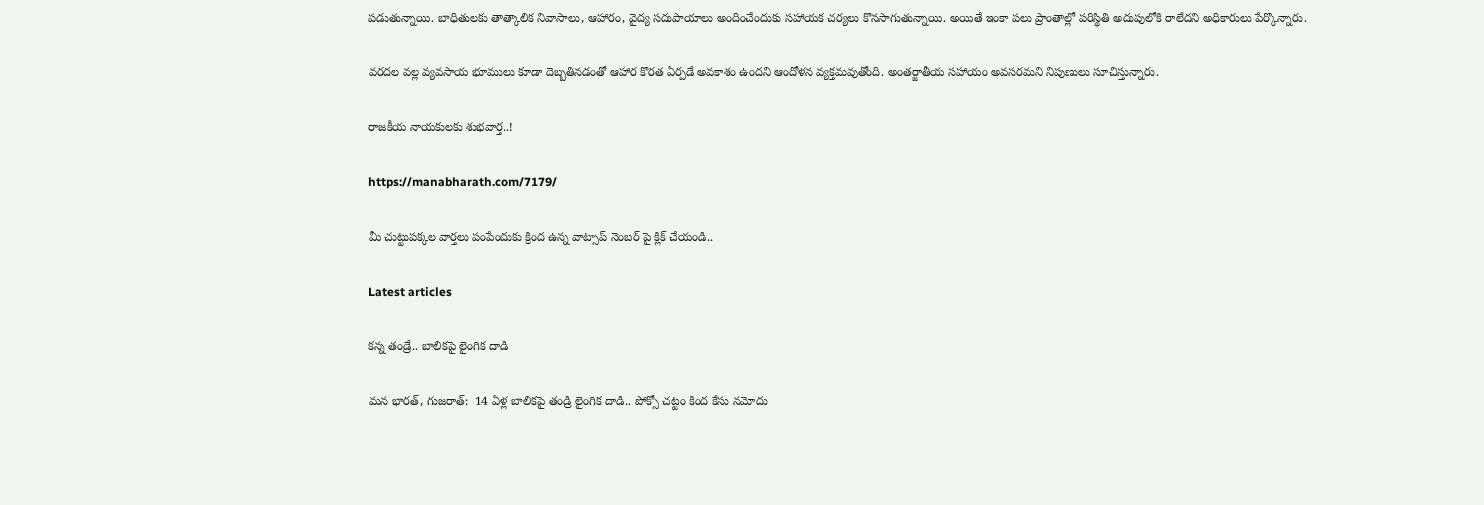పడుతున్నాయి. బాధితులకు తాత్కాలిక నివాసాలు, ఆహారం, వైద్య సదుపాయాలు అందించేందుకు సహాయక చర్యలు కొనసాగుతున్నాయి. అయితే ఇంకా పలు ప్రాంతాల్లో పరిస్థితి అదుపులోకి రాలేదని అధికారులు పేర్కొన్నారు.

వరదల వల్ల వ్యవసాయ భూములు కూడా దెబ్బతినడంతో ఆహార కొరత ఏర్పడే అవకాశం ఉందని ఆందోళన వ్యక్తమవుతోంది. అంతర్జాతీయ సహాయం అవసరమని నిపుణులు సూచిస్తున్నారు.

రాజకీయ నాయకులకు శుభవార్త..!

https://manabharath.com/7179/

మీ చుట్టుపక్కల వార్తలు పంపేందుకు క్రింద ఉన్న వాట్సాప్ నెంబర్ పై క్లిక్ చేయండి..

Latest articles

కన్న తండ్రే.. బాలికపై లైంగిక దాడి

మన భారత్, గుజరాత్:  14 ఏళ్ల బాలికపై తండ్రి లైంగిక దాడి.. పోక్సో చట్టం కింద కేసు నమోదు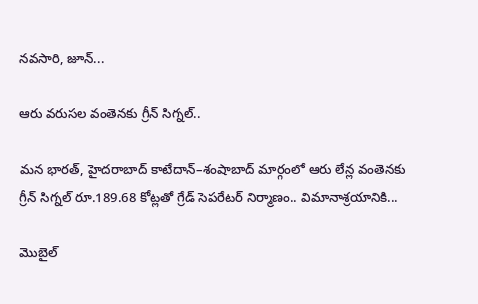నవసారి, జూన్...

ఆరు వరుసల వంతెనకు గ్రీన్ సిగ్నల్..

మన భారత్, హైదరాబాద్ కాటేదాన్–శంషాబాద్ మార్గంలో ఆరు లేన్ల వంతెనకు గ్రీన్ సిగ్నల్ రూ.189.68 కోట్లతో గ్రేడ్ సెపరేటర్ నిర్మాణం.. విమానాశ్రయానికి...

మొబైల్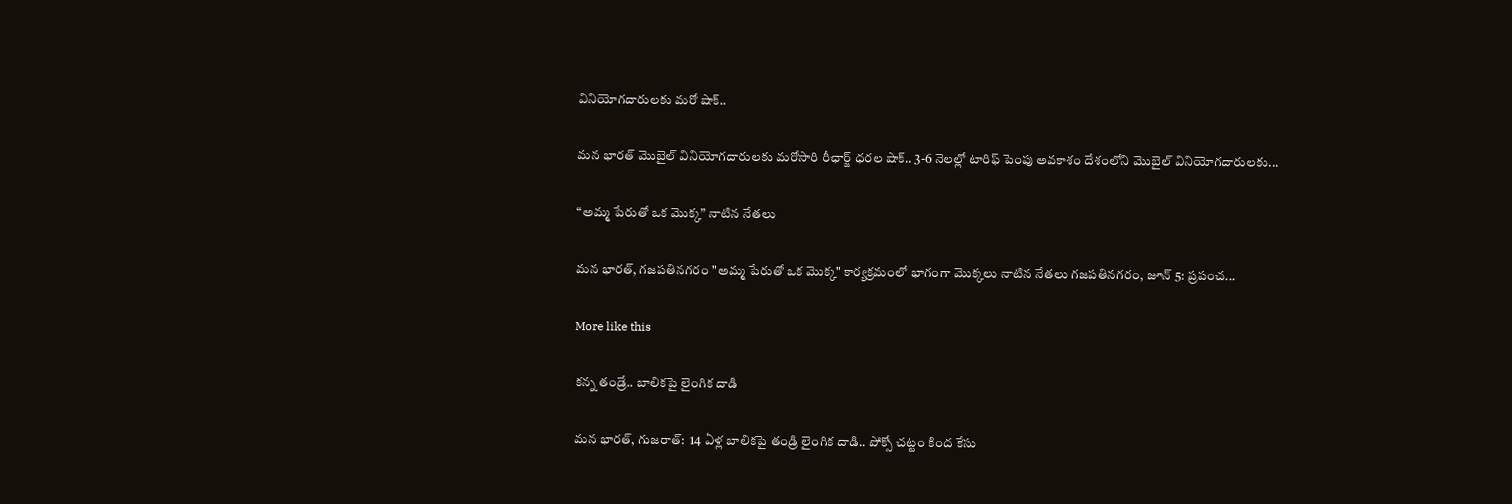వినియోగదారులకు మరో షాక్..

మన భారత్ మొబైల్ వినియోగదారులకు మరోసారి రీఛార్జ్ ధరల షాక్.. 3-6 నెలల్లో టారిఫ్ పెంపు అవకాశం దేశంలోని మొబైల్ వినియోగదారులకు...

“అమ్మ పేరుతో ఒక మొక్క” నాటిన నేతలు

మన భారత్, గజపతినగరం "అమ్మ పేరుతో ఒక మొక్క" కార్యక్రమంలో భాగంగా మొక్కలు నాటిన నేతలు గజపతినగరం, జూన్ 5: ప్రపంచ...

More like this

కన్న తండ్రే.. బాలికపై లైంగిక దాడి

మన భారత్, గుజరాత్:  14 ఏళ్ల బాలికపై తండ్రి లైంగిక దాడి.. పోక్సో చట్టం కింద కేసు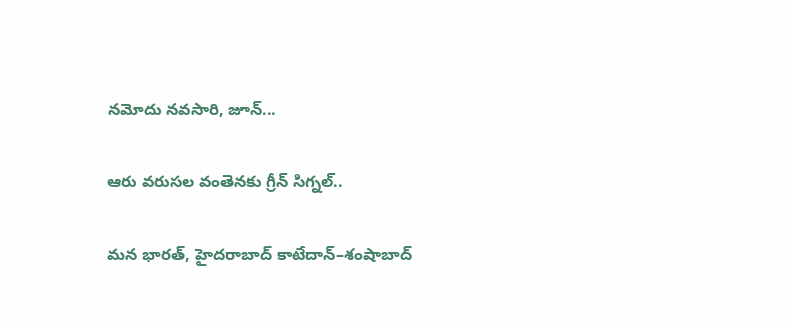నమోదు నవసారి, జూన్...

ఆరు వరుసల వంతెనకు గ్రీన్ సిగ్నల్..

మన భారత్, హైదరాబాద్ కాటేదాన్–శంషాబాద్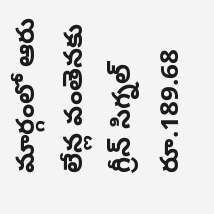మార్గంలో ఆరు లేన్ల వంతెనకు గ్రీన్ సిగ్నల్ రూ.189.68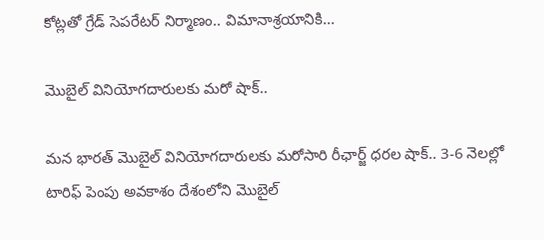కోట్లతో గ్రేడ్ సెపరేటర్ నిర్మాణం.. విమానాశ్రయానికి...

మొబైల్ వినియోగదారులకు మరో షాక్..

మన భారత్ మొబైల్ వినియోగదారులకు మరోసారి రీఛార్జ్ ధరల షాక్.. 3-6 నెలల్లో టారిఫ్ పెంపు అవకాశం దేశంలోని మొబైల్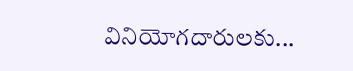వినియోగదారులకు...